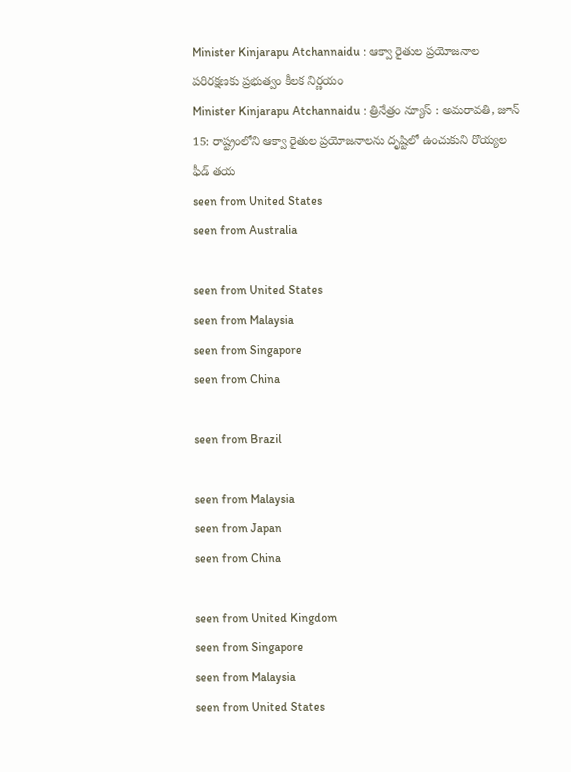Minister Kinjarapu Atchannaidu : ఆక్వా రైతుల ప్రయోజనాల పరిరక్షణకు ప్రభుత్వం కీలక నిర్ణయం
Minister Kinjarapu Atchannaidu : త్రినేత్రం న్యూస్ : అమరావతి, జూన్ 15: రాష్ట్రంలోని ఆక్వా రైతుల ప్రయోజనాలను దృష్టిలో ఉంచుకుని రొయ్యల ఫీడ్ తయ
seen from United States
seen from Australia

seen from United States
seen from Malaysia
seen from Singapore
seen from China

seen from Brazil

seen from Malaysia
seen from Japan
seen from China

seen from United Kingdom
seen from Singapore
seen from Malaysia
seen from United States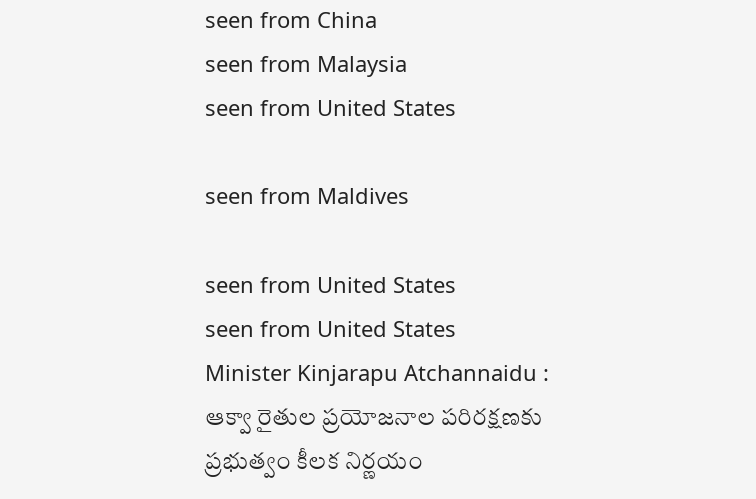seen from China
seen from Malaysia
seen from United States

seen from Maldives

seen from United States
seen from United States
Minister Kinjarapu Atchannaidu : ఆక్వా రైతుల ప్రయోజనాల పరిరక్షణకు ప్రభుత్వం కీలక నిర్ణయం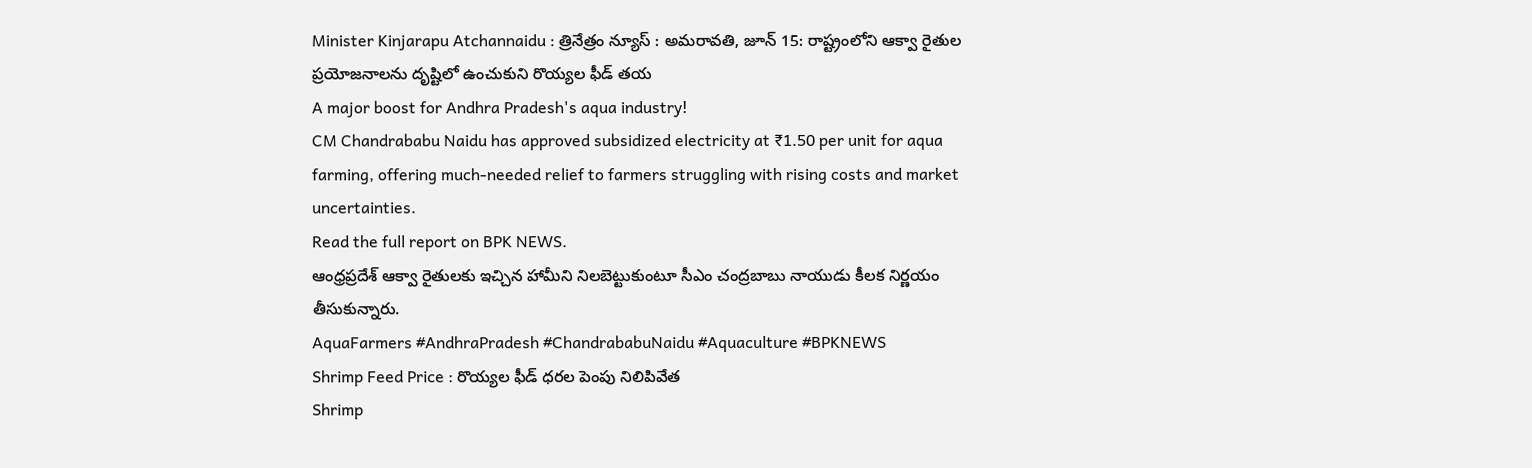Minister Kinjarapu Atchannaidu : త్రినేత్రం న్యూస్ : అమరావతి, జూన్ 15: రాష్ట్రంలోని ఆక్వా రైతుల ప్రయోజనాలను దృష్టిలో ఉంచుకుని రొయ్యల ఫీడ్ తయ
A major boost for Andhra Pradesh's aqua industry!
CM Chandrababu Naidu has approved subsidized electricity at ₹1.50 per unit for aqua farming, offering much-needed relief to farmers struggling with rising costs and market uncertainties.
Read the full report on BPK NEWS.
ఆంధ్రప్రదేశ్ ఆక్వా రైతులకు ఇచ్చిన హామీని నిలబెట్టుకుంటూ సీఎం చంద్రబాబు నాయుడు కీలక నిర్ణయం తీసుకున్నారు.
AquaFarmers #AndhraPradesh #ChandrababuNaidu #Aquaculture #BPKNEWS
Shrimp Feed Price : రొయ్యల ఫీడ్ ధరల పెంపు నిలిపివేత
Shrimp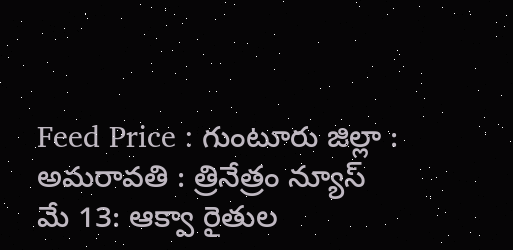Feed Price : గుంటూరు జిల్లా : అమరావతి : త్రినేత్రం న్యూస్ మే 13: ఆక్వా రైతుల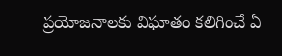ప్రయోజనాలకు విఘాతం కలిగించే ఏ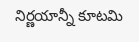నిర్ణయాన్నీ కూటమి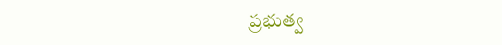ప్రభుత్వ